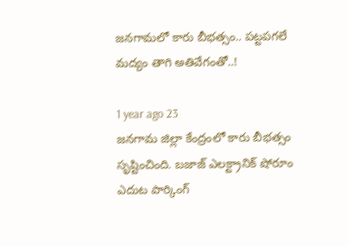జనగామలో కారు బీభత్సం.. పట్టపగలే మద్యం తాగి అతివేగంతో..!

1 year ago 23
జనగామ జిల్లా కేంద్రంలో కారు బీభత్సం సృష్టించింది. బజాజ్ ఎలక్ట్రానిక్ షోరూం ఎదుట పార్కింగ్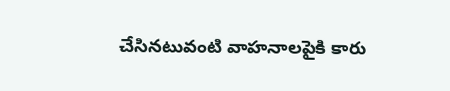చేసినటువంటి వాహనాలపైకి కారు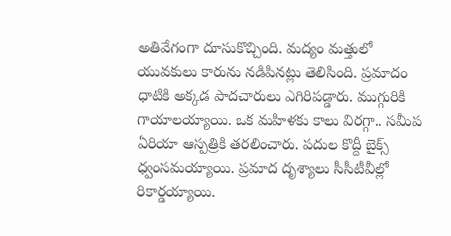అతివేగంగా దూసుకొచ్చింది. మద్యం మత్తులో యువకులు కారును నడిపినట్లు తెలిసింది. ప్రమాదం ధాటికి అక్కడ పాదచారులు ఎగిరిపడ్డారు. ముగ్గురికి గాయాలయ్యాయి. ఒక మహిళకు కాలు విరగ్గా.. సమీప ఏరియా ఆస్పత్రికి తరలించారు. పదుల కొద్దీ బైక్స్ ధ్వంసమయ్యాయి. ప్రమాద దృశ్యాలు సీసీటీవీల్లో రికార్డయ్యాయి.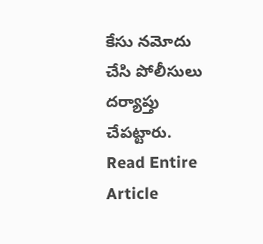కేసు నమోదు చేసి పోలీసులు దర్యాప్తు చేపట్టారు.
Read Entire Article